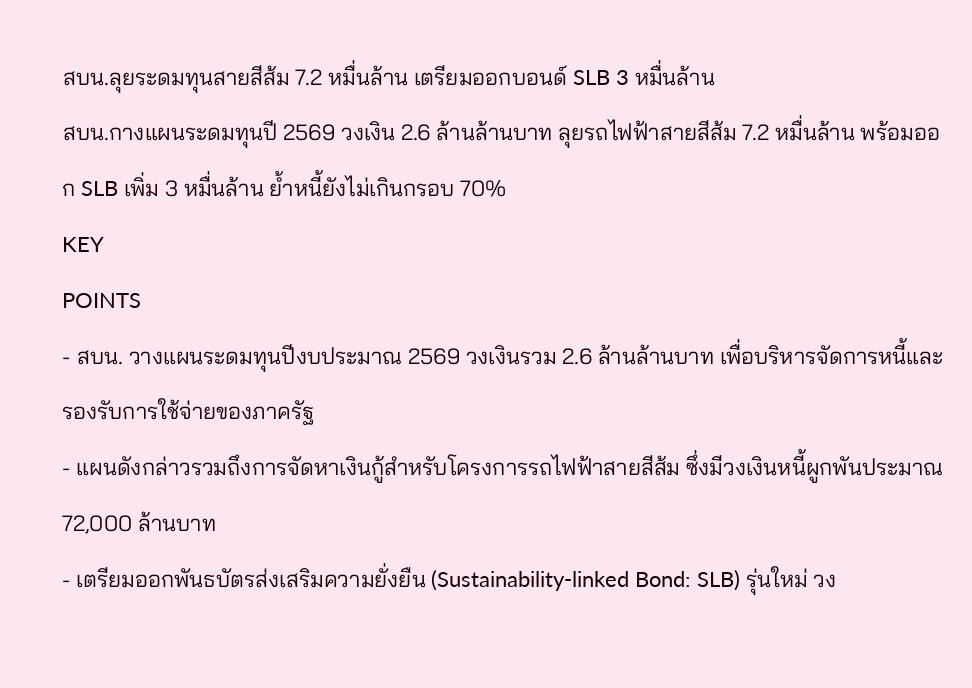สบน.ลุยระดมทุนสายสีส้ม 7.2 หมื่นล้าน เตรียมออกบอนด์ SLB 3 หมื่นล้าน
สบน.กางแผนระดมทุนปี 2569 วงเงิน 2.6 ล้านล้านบาท ลุยรถไฟฟ้าสายสีส้ม 7.2 หมื่นล้าน พร้อมออก SLB เพิ่ม 3 หมื่นล้าน ย้ำหนี้ยังไม่เกินกรอบ 70%
KEY
POINTS
- สบน. วางแผนระดมทุนปีงบประมาณ 2569 วงเงินรวม 2.6 ล้านล้านบาท เพื่อบริหารจัดการหนี้และรองรับการใช้จ่ายของภาครัฐ
- แผนดังกล่าวรวมถึงการจัดหาเงินกู้สำหรับโครงการรถไฟฟ้าสายสีส้ม ซึ่งมีวงเงินหนี้ผูกพันประมาณ 72,000 ล้านบาท
- เตรียมออกพันธบัตรส่งเสริมความยั่งยืน (Sustainability-linked Bond: SLB) รุ่นใหม่ วง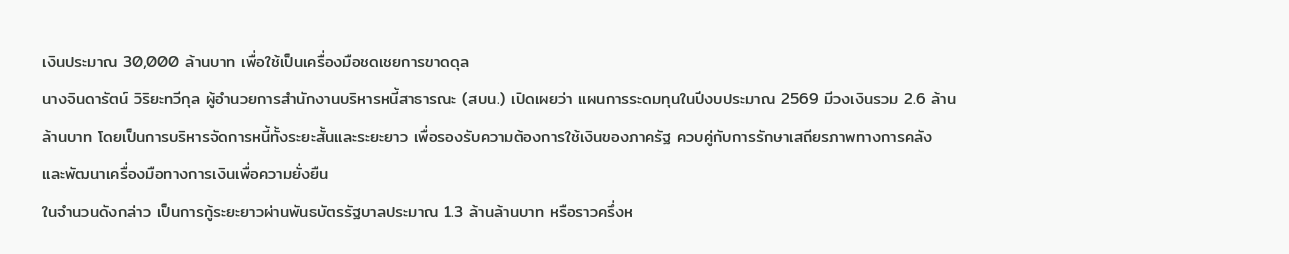เงินประมาณ 30,000 ล้านบาท เพื่อใช้เป็นเครื่องมือชดเชยการขาดดุล
นางจินดารัตน์ วิริยะทวีกุล ผู้อำนวยการสำนักงานบริหารหนี้สาธารณะ (สบน.) เปิดเผยว่า แผนการระดมทุนในปีงบประมาณ 2569 มีวงเงินรวม 2.6 ล้านล้านบาท โดยเป็นการบริหารจัดการหนี้ทั้งระยะสั้นและระยะยาว เพื่อรองรับความต้องการใช้เงินของภาครัฐ ควบคู่กับการรักษาเสถียรภาพทางการคลัง และพัฒนาเครื่องมือทางการเงินเพื่อความยั่งยืน
ในจำนวนดังกล่าว เป็นการกู้ระยะยาวผ่านพันธบัตรรัฐบาลประมาณ 1.3 ล้านล้านบาท หรือราวครึ่งห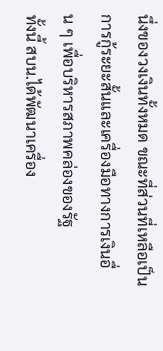นึ่งของวงเงินทั้งหมด ขณะที่ส่วนที่เหลือเป็นการกู้ระยะสั้นและเครื่องมือทางการเงินอื่น ๆ เพื่อบริหารสภาพคล่องของรัฐ
ทั้งนี้ สบน.ได้พัฒนาเครื่อง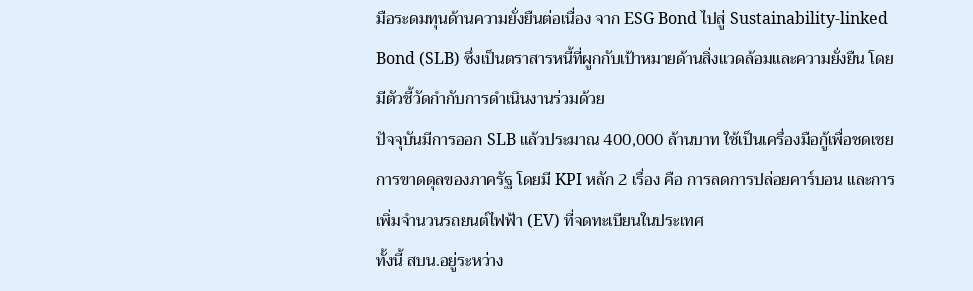มือระดมทุนด้านความยั่งยืนต่อเนื่อง จาก ESG Bond ไปสู่ Sustainability-linked Bond (SLB) ซึ่งเป็นตราสารหนี้ที่ผูกกับเป้าหมายด้านสิ่งแวดล้อมและความยั่งยืน โดยมีตัวชี้วัดกำกับการดำเนินงานร่วมด้วย
ปัจจุบันมีการออก SLB แล้วประมาณ 400,000 ล้านบาท ใช้เป็นเครื่องมือกู้เพื่อชดเชยการขาดดุลของภาครัฐ โดยมี KPI หลัก 2 เรื่อง คือ การลดการปล่อยคาร์บอน และการเพิ่มจำนวนรถยนต์ไฟฟ้า (EV) ที่จดทะเบียนในประเทศ
ทั้งนี้ สบน.อยู่ระหว่าง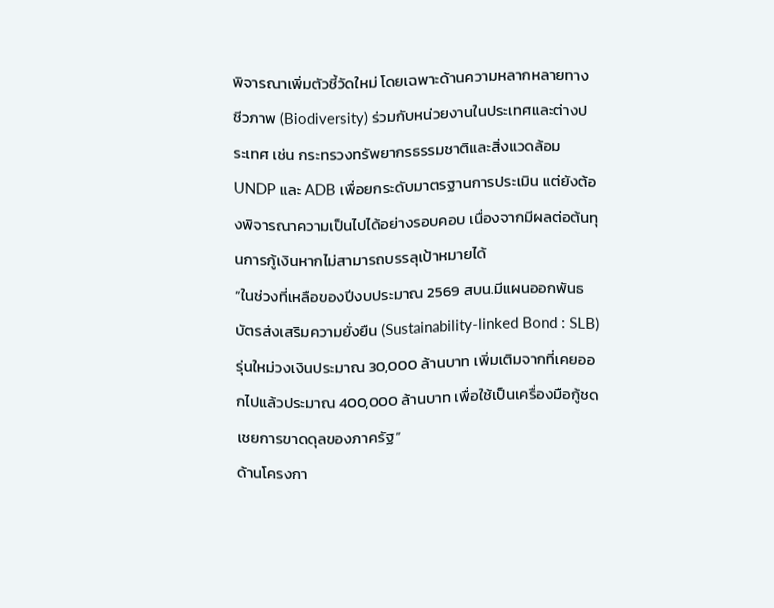พิจารณาเพิ่มตัวชี้วัดใหม่ โดยเฉพาะด้านความหลากหลายทางชีวภาพ (Biodiversity) ร่วมกับหน่วยงานในประเทศและต่างประเทศ เช่น กระทรวงทรัพยากรธรรมชาติและสิ่งแวดล้อม UNDP และ ADB เพื่อยกระดับมาตรฐานการประเมิน แต่ยังต้องพิจารณาความเป็นไปได้อย่างรอบคอบ เนื่องจากมีผลต่อต้นทุนการกู้เงินหากไม่สามารถบรรลุเป้าหมายได้
“ในช่วงที่เหลือของปีงบประมาณ 2569 สบน.มีแผนออกพันธบัตรส่งเสริมความยั่งยืน (Sustainability-linked Bond : SLB) รุ่นใหม่วงเงินประมาณ 30,000 ล้านบาท เพิ่มเติมจากที่เคยออกไปแล้วประมาณ 400,000 ล้านบาท เพื่อใช้เป็นเครื่องมือกู้ชดเชยการขาดดุลของภาครัฐ”
ด้านโครงกา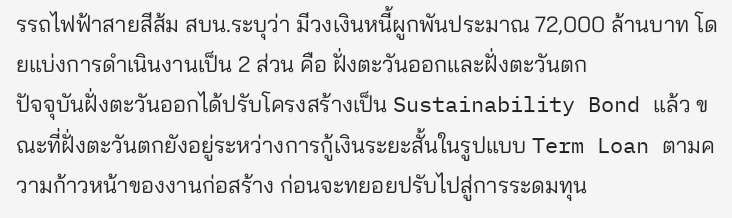รรถไฟฟ้าสายสีส้ม สบน.ระบุว่า มีวงเงินหนี้ผูกพันประมาณ 72,000 ล้านบาท โดยแบ่งการดำเนินงานเป็น 2 ส่วน คือ ฝั่งตะวันออกและฝั่งตะวันตก
ปัจจุบันฝั่งตะวันออกได้ปรับโครงสร้างเป็น Sustainability Bond แล้ว ขณะที่ฝั่งตะวันตกยังอยู่ระหว่างการกู้เงินระยะสั้นในรูปแบบ Term Loan ตามความก้าวหน้าของงานก่อสร้าง ก่อนจะทยอยปรับไปสู่การระดมทุน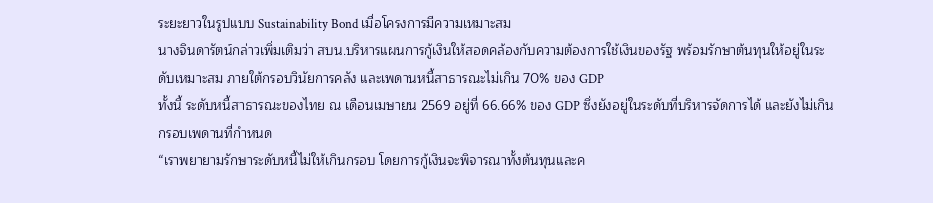ระยะยาวในรูปแบบ Sustainability Bond เมื่อโครงการมีความเหมาะสม
นางจินดารัตน์กล่าวเพิ่มเติมว่า สบน.บริหารแผนการกู้เงินให้สอดคล้องกับความต้องการใช้เงินของรัฐ พร้อมรักษาต้นทุนให้อยู่ในระดับเหมาะสม ภายใต้กรอบวินัยการคลัง และเพดานหนี้สาธารณะไม่เกิน 70% ของ GDP
ทั้งนี้ ระดับหนี้สาธารณะของไทย ณ เดือนเมษายน 2569 อยู่ที่ 66.66% ของ GDP ซึ่งยังอยู่ในระดับที่บริหารจัดการได้ และยังไม่เกินกรอบเพดานที่กำหนด
“เราพยายามรักษาระดับหนี้ไม่ให้เกินกรอบ โดยการกู้เงินจะพิจารณาทั้งต้นทุนและค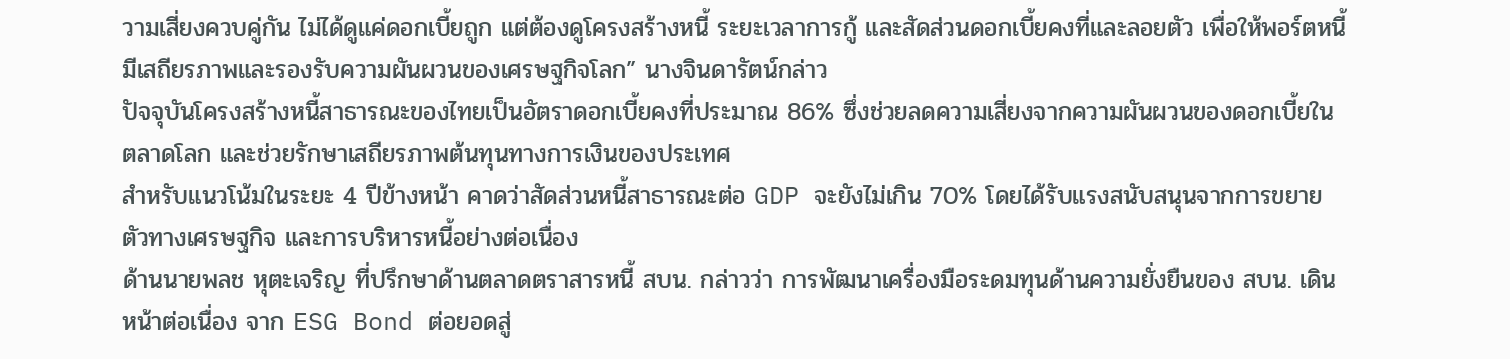วามเสี่ยงควบคู่กัน ไม่ได้ดูแค่ดอกเบี้ยถูก แต่ต้องดูโครงสร้างหนี้ ระยะเวลาการกู้ และสัดส่วนดอกเบี้ยคงที่และลอยตัว เพื่อให้พอร์ตหนี้มีเสถียรภาพและรองรับความผันผวนของเศรษฐกิจโลก” นางจินดารัตน์กล่าว
ปัจจุบันโครงสร้างหนี้สาธารณะของไทยเป็นอัตราดอกเบี้ยคงที่ประมาณ 86% ซึ่งช่วยลดความเสี่ยงจากความผันผวนของดอกเบี้ยในตลาดโลก และช่วยรักษาเสถียรภาพต้นทุนทางการเงินของประเทศ
สำหรับแนวโน้มในระยะ 4 ปีข้างหน้า คาดว่าสัดส่วนหนี้สาธารณะต่อ GDP จะยังไม่เกิน 70% โดยได้รับแรงสนับสนุนจากการขยายตัวทางเศรษฐกิจ และการบริหารหนี้อย่างต่อเนื่อง
ด้านนายพลช หุตะเจริญ ที่ปรึกษาด้านตลาดตราสารหนี้ สบน. กล่าวว่า การพัฒนาเครื่องมือระดมทุนด้านความยั่งยืนของ สบน. เดินหน้าต่อเนื่อง จาก ESG Bond ต่อยอดสู่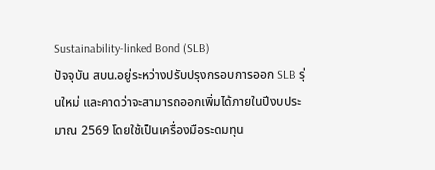Sustainability-linked Bond (SLB)
ปัจจุบัน สบน.อยู่ระหว่างปรับปรุงกรอบการออก SLB รุ่นใหม่ และคาดว่าจะสามารถออกเพิ่มได้ภายในปีงบประมาณ 2569 โดยใช้เป็นเครื่องมือระดมทุน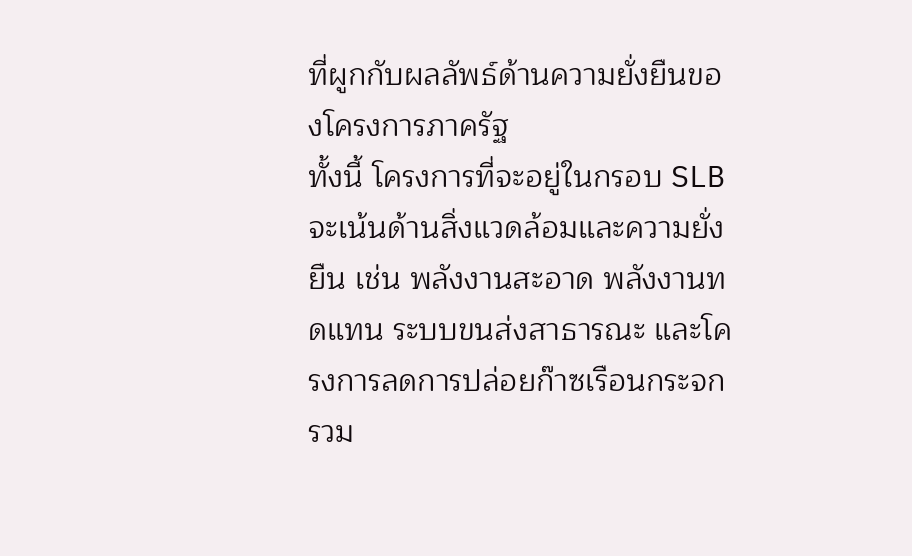ที่ผูกกับผลลัพธ์ด้านความยั่งยืนของโครงการภาครัฐ
ทั้งนี้ โครงการที่จะอยู่ในกรอบ SLB จะเน้นด้านสิ่งแวดล้อมและความยั่งยืน เช่น พลังงานสะอาด พลังงานทดแทน ระบบขนส่งสาธารณะ และโครงการลดการปล่อยก๊าซเรือนกระจก รวม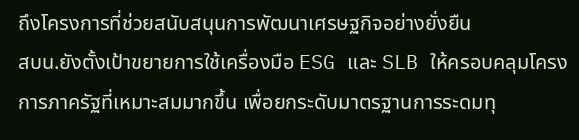ถึงโครงการที่ช่วยสนับสนุนการพัฒนาเศรษฐกิจอย่างยั่งยืน
สบน.ยังตั้งเป้าขยายการใช้เครื่องมือ ESG และ SLB ให้ครอบคลุมโครงการภาครัฐที่เหมาะสมมากขึ้น เพื่อยกระดับมาตรฐานการระดมทุ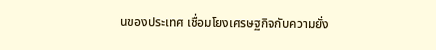นของประเทศ เชื่อมโยงเศรษฐกิจกับความยั่ง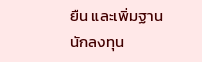ยืน และเพิ่มฐานนักลงทุน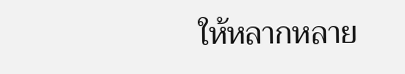ให้หลากหลาย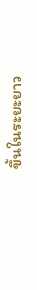ขึ้นในระยะยาว